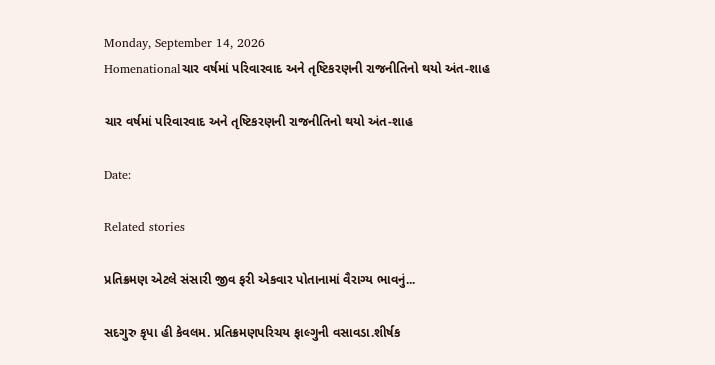Monday, September 14, 2026
Homenationalચાર વર્ષમાં પરિવારવાદ અને તૃષ્ટિકરણની રાજનીતિનો થયો અંત-શાહ

ચાર વર્ષમાં પરિવારવાદ અને તૃષ્ટિકરણની રાજનીતિનો થયો અંત-શાહ

Date:

Related stories

પ્રતિક્રમણ એટલે સંસારી જીવ ફરી એકવાર પોતાનામાં વૈરાગ્ય ભાવનું...

સદગુરુ કૃપા હી કેવલમ. પ્રતિક્રમણપરિચય ફાલ્ગુની વસાવડા.શીર્ષક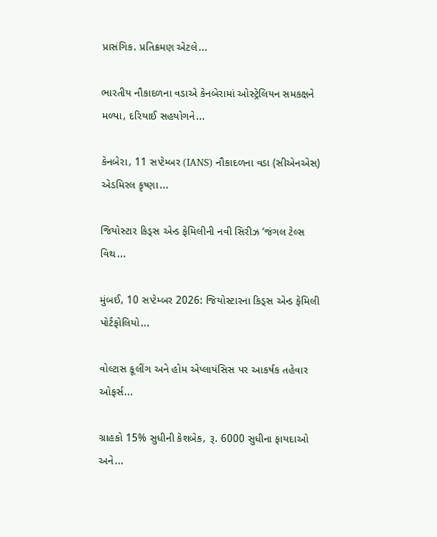પ્રાસંગિક. પ્રતિક્રમણ એટલે...

ભારતીય નૌકાદળના વડાએ કેનબેરામાં ઓસ્ટ્રેલિયન સમકક્ષને મળ્યા, દરિયાઈ સહયોગને...

કેનબેરા, 11 સપ્ટેમ્બર (IANS) નૌકાદળના વડા (સીએનએસ) એડમિરલ કૃષ્ણા...

જિયોસ્ટાર કિડ્સ એન્ડ ફેમિલીની નવી સિરીઝ ‘જંગલ ટેલ્સ વિથ...

મુંબઈ, 10 સપ્ટેમ્બર 2026: જિયોસ્ટારના કિડ્સ એન્ડ ફેમિલી પોર્ટફોલિયો...

વોલ્ટાસ કૂલીંગ અને હોમ એપ્લાયંસિસ પર આકર્ષક તહેવાર ઓફર્સ...

ગ્રાહકો 15% સુધીની કેશબેક, રૂ. 6000 સુધીના ફાયદાઓ અને...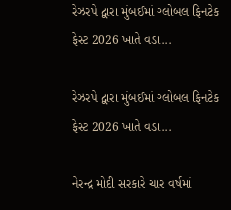રેઝરપે દ્વારા મુંબઈમાં ગ્લોબલ ફિનટેક ફેસ્ટ 2026 ખાતે વડા...

રેઝરપે દ્વારા મુંબઈમાં ગ્લોબલ ફિનટેક ફેસ્ટ 2026 ખાતે વડા...

નેરન્દ્ર મોદી સરકારે ચાર વર્ષમાં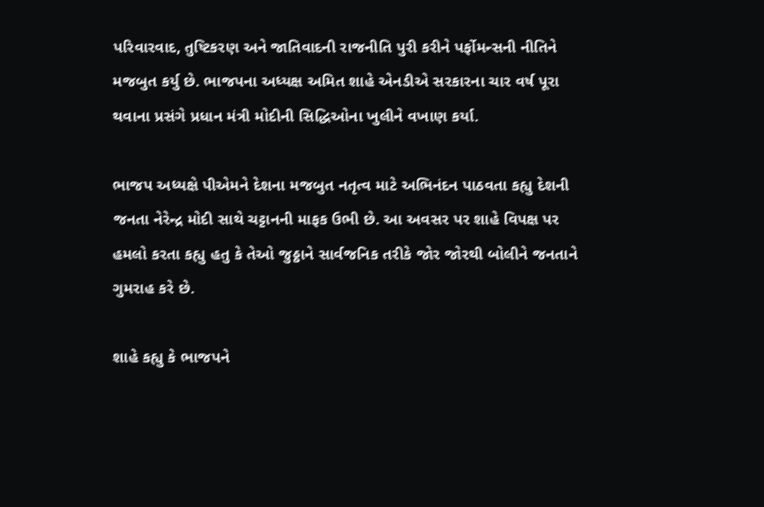પરિવારવાદ, તુષ્ટિકરણ અને જાતિવાદની રાજનીતિ પુરી કરીને પર્ફોમન્સની નીતિને મજબુત કર્યુ છે. ભાજપના અધ્યક્ષ અમિત શાહે એનડીએ સરકારના ચાર વર્ષ પૂરા થવાના પ્રસંગે પ્રધાન મંત્રી મોદીની સિદ્ધિઓના ખુલીને વખાણ કર્યા.

ભાજપ અધ્યક્ષે પીએમને દેશના મજબુત નતૃત્વ માટે અભિનંદન પાઠવતા કહ્યુ દેશની જનતા નેરેન્દ્ર મોદી સાથે ચટ્ટાનની માફક ઉભી છે. આ અવસર પર શાહે વિપક્ષ પર હમલો કરતા કહ્યુ હતુ કે તેઓ જુઠ્ઠાને સાર્વજનિક તરીકે જોર જોરથી બોલીને જનતાને ગુમરાહ કરે છે.

શાહે કહ્યુ કે ભાજપને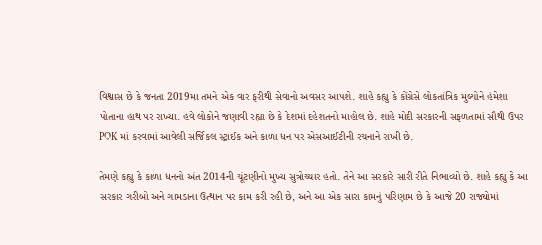વિશ્વાસ છે કે જનતા 2019મા તમને એક વાર ફરીથી સેવાનો અવસર આપશે. શાહે કહ્યુ કે કોંગ્રેસે લોકતાંત્રિક મુલ્યોને હંમેશા પોતાના હાથ પર રાખ્યા. હવે લોકોને જણાવી રહ્યા છે કે દેશમાં દહેશતનો માહોલ છે. શાહે મોદી સરકારની સફળતામાં સૌથી ઉપર POK માં કરવામાં આવેલી સર્જિકલ સ્ટ્રાઈક અને કાળા ધન પર એસઆઈટીની રચનાને રાખી છે.

તેમણે કહ્યુ કે કાળા ધનનો અંત 2014ની ચૂંટણીનો મુખ્ય સુત્રોચ્ચાર હતો. તેને આ સરકારે સારી રીતે નિભાવ્યો છે. શાહે કહ્યુ કે આ સરકાર ગરીબો અને ગામડાના ઉત્થાન પર કામ કરી રહી છે, અને આ એક સારા કામનું પરિણામ છે કે આજે 20 રાજ્યોમાં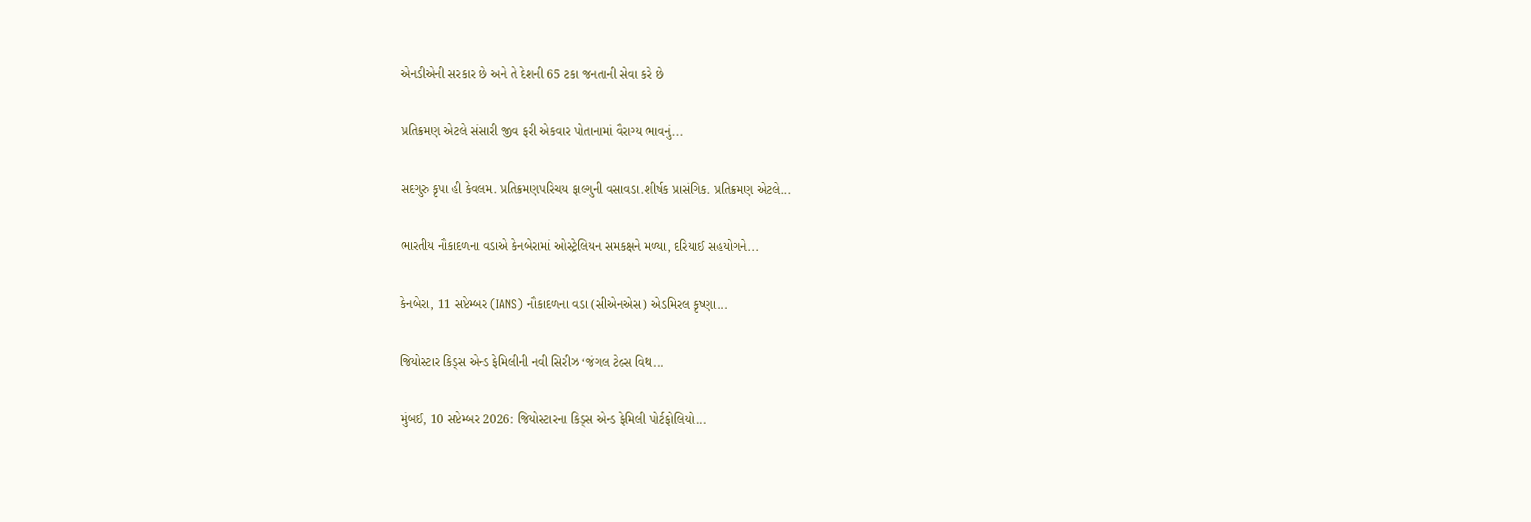એનડીએની સરકાર છે અને તે દેશની 65 ટકા જનતાની સેવા કરે છે

પ્રતિક્રમણ એટલે સંસારી જીવ ફરી એકવાર પોતાનામાં વૈરાગ્ય ભાવનું...

સદગુરુ કૃપા હી કેવલમ. પ્રતિક્રમણપરિચય ફાલ્ગુની વસાવડા.શીર્ષક પ્રાસંગિક. પ્રતિક્રમણ એટલે...

ભારતીય નૌકાદળના વડાએ કેનબેરામાં ઓસ્ટ્રેલિયન સમકક્ષને મળ્યા, દરિયાઈ સહયોગને...

કેનબેરા, 11 સપ્ટેમ્બર (IANS) નૌકાદળના વડા (સીએનએસ) એડમિરલ કૃષ્ણા...

જિયોસ્ટાર કિડ્સ એન્ડ ફેમિલીની નવી સિરીઝ ‘જંગલ ટેલ્સ વિથ...

મુંબઈ, 10 સપ્ટેમ્બર 2026: જિયોસ્ટારના કિડ્સ એન્ડ ફેમિલી પોર્ટફોલિયો...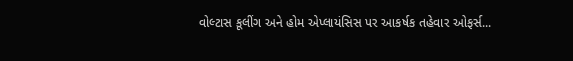વોલ્ટાસ કૂલીંગ અને હોમ એપ્લાયંસિસ પર આકર્ષક તહેવાર ઓફર્સ...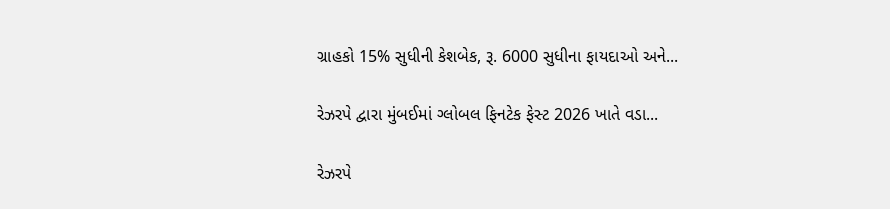ગ્રાહકો 15% સુધીની કેશબેક, રૂ. 6000 સુધીના ફાયદાઓ અને...

રેઝરપે દ્વારા મુંબઈમાં ગ્લોબલ ફિનટેક ફેસ્ટ 2026 ખાતે વડા...

રેઝરપે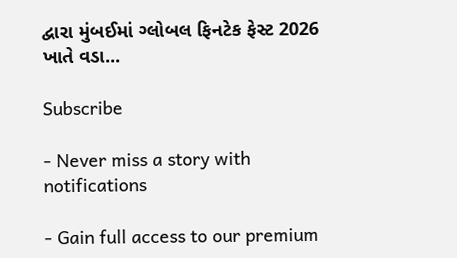દ્વારા મુંબઈમાં ગ્લોબલ ફિનટેક ફેસ્ટ 2026 ખાતે વડા...

Subscribe

- Never miss a story with notifications

- Gain full access to our premium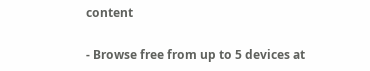content

- Browse free from up to 5 devices at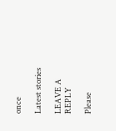once

Latest stories

LEAVE A REPLY

Please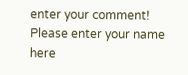enter your comment!
Please enter your name here